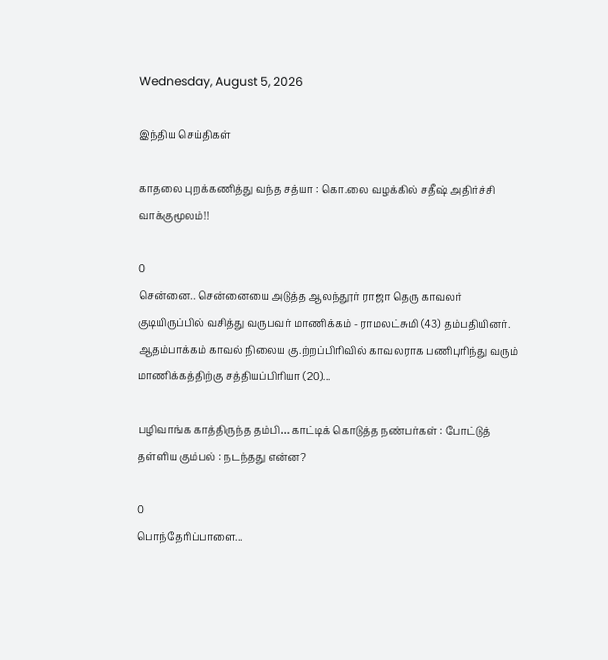Wednesday, August 5, 2026

இந்திய செய்திகள்

காதலை புறக்கணித்து வந்த சத்யா : கொ.லை வழக்கில் சதீஷ் அதிர்ச்சி வாக்குமூலம்!!

0
சென்னை.. சென்னையை அடுத்த ஆலந்தூர் ராஜா தெரு காவலர் குடியிருப்பில் வசித்து வருபவர் மாணிக்கம் - ராமலட்சுமி (43) தம்பதியினர். ஆதம்பாக்கம் காவல் நிலைய கு.ற்றப்பிரிவில் காவலராக பணிபுரிந்து வரும் மாணிக்கத்திற்கு சத்தியப்பிரியா (20)...

பழிவாங்க காத்திருந்த தம்பி… காட்டிக் கொடுத்த நண்பர்கள் : போட்டுத் தள்ளிய கும்பல் : நடந்தது என்ன?

0
பொந்தேரிப்பாளை...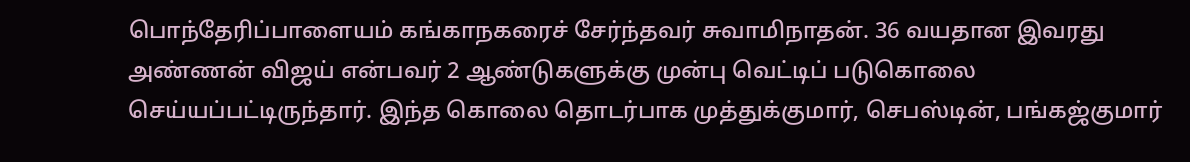பொந்தேரிப்பாளையம் கங்காநகரைச் சேர்ந்தவர் சுவாமிநாதன். 36 வயதான இவரது அண்ணன் விஜய் என்பவர் 2 ஆண்டுகளுக்கு முன்பு வெட்டிப் படுகொலை செய்யப்பட்டிருந்தார். இந்த கொலை தொடர்பாக முத்துக்குமார், செபஸ்டின், பங்கஜ்குமார்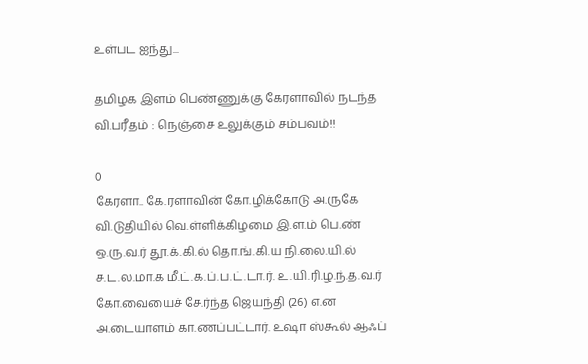உள்பட ஐந்து...

தமிழக இளம் பெண்ணுக்கு கேரளாவில் நடந்த வி.பரீதம் : நெஞ்சை உலுக்கும் சம்பவம்!!

0
கேரளா.. கே.ரளாவின் கோ.ழிக்கோடு அ.ருகே வி.டுதியில் வெ.ள்ளிக்கிழமை இ.ள.ம் பெ.ண் ஒ.ரு.வ.ர் தூ.க்.கி.ல் தொ.ங்.கி.ய நி.லை.யி.ல் ச.ட.ல.மா.க மீ.ட்.க.ப்.ப.ட்.டா.ர். உ.யி.ரி.ழ.ந்.த.வ.ர் கோ.வையைச் சே.ர்ந்த ஜெயந்தி (26) எ.ன அ.டையாளம் கா.ணப்பட்டார். உஷா ஸ்கூல் ஆஃப்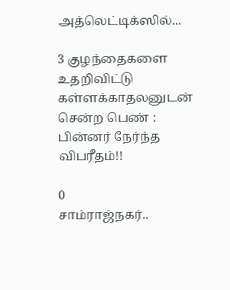அத்லெட்டிக்ஸில்...

3 குழந்தைகளை உதறிவிட்டு கள்ளக்காதலனுடன் சென்ற பெண் : பின்னர் நேர்ந்த விபரீதம்!!

0
சாம்ராஜ்நகர்..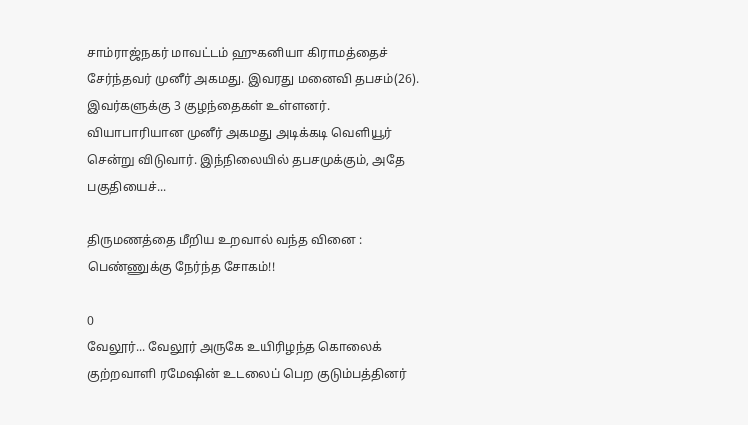சாம்ராஜ்நகர் மாவட்டம் ஹுகனியா கிராமத்தைச் சேர்ந்தவர் முனீர் அகமது. இவரது மனைவி தபசம்(26). இவர்களுக்கு 3 குழந்தைகள் உள்ளனர். வியாபாரியான முனீர் அகமது அடிக்கடி வெளியூர் சென்று விடுவார். இந்நிலையில் தபசமுக்கும், அதே பகுதியைச்...

திருமணத்தை மீறிய உறவால் வந்த வினை : பெண்ணுக்கு நேர்ந்த சோகம்!!

0
வேலூர்... வேலூர் அருகே உயிரிழந்த கொலைக் குற்றவாளி ரமேஷின் உடலைப் பெற குடும்பத்தினர்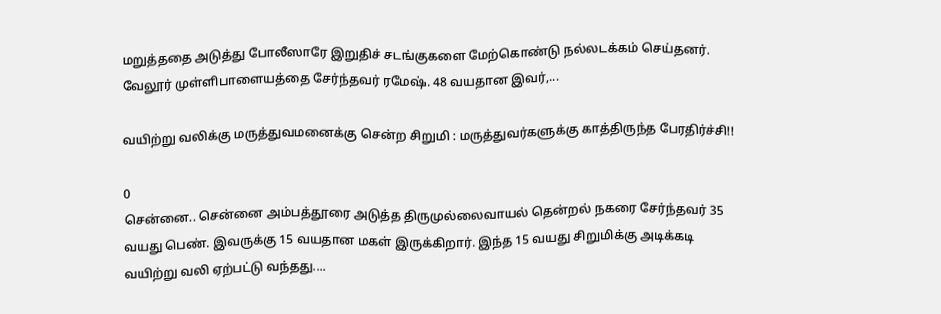மறுத்ததை அடுத்து போலீஸாரே இறுதிச் சடங்குகளை மேற்கொண்டு நல்லடக்கம் செய்தனர். வேலூர் முள்ளிபாளையத்தை சேர்ந்தவர் ரமேஷ். 48 வயதான இவர்,...

வயிற்று வலிக்கு மருத்துவமனைக்கு சென்ற சிறுமி : மருத்துவர்களுக்கு காத்திருந்த பேரதிர்ச்சி!!

0
சென்னை.. சென்னை அம்பத்தூரை அடுத்த திருமுல்லைவாயல் தென்றல் நகரை சேர்ந்தவர் 35 வயது பெண். இவருக்கு 15 வயதான மகள் இருக்கிறார். இந்த 15 வயது சிறுமிக்கு அடிக்கடி வயிற்று வலி ஏற்பட்டு வந்தது....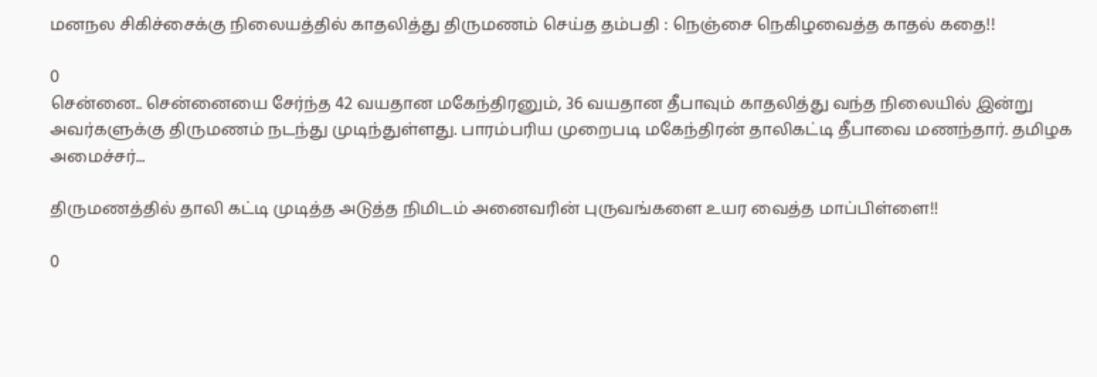மனநல சிகிச்சைக்கு நிலையத்தில் காதலித்து திருமணம் செய்த தம்பதி : நெஞ்சை நெகிழவைத்த காதல் கதை!!

0
சென்னை.. சென்னையை சேர்ந்த 42 வயதான மகேந்திரனும், 36 வயதான தீபாவும் காதலித்து வந்த நிலையில் இன்று அவர்களுக்கு திருமணம் நடந்து முடிந்துள்ளது. பாரம்பரிய முறைபடி மகேந்திரன் தாலிகட்டி தீபாவை மணந்தார். தமிழக அமைச்சர்...

திருமணத்தில் தாலி கட்டி முடித்த அடுத்த நிமிடம் அனைவரின் புருவங்களை உயர வைத்த மாப்பிள்ளை!!

0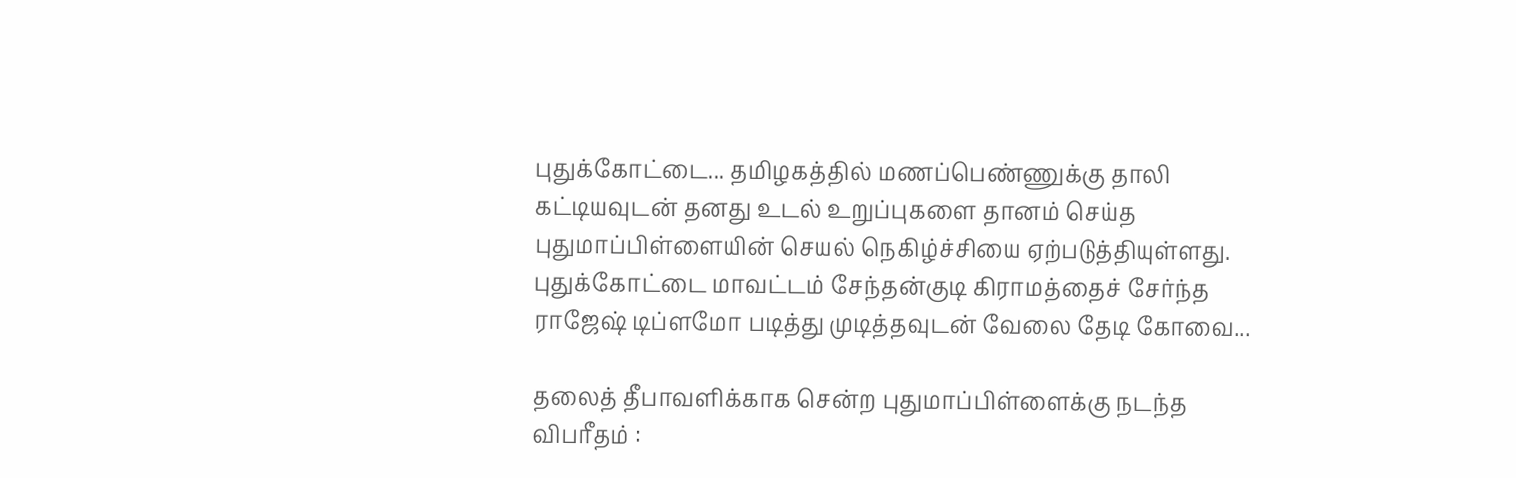புதுக்கோட்டை... தமிழகத்தில் மணப்பெண்ணுக்கு தாலி கட்டியவுடன் தனது உடல் உறுப்புகளை தானம் செய்த புதுமாப்பிள்ளையின் செயல் நெகிழ்ச்சியை ஏற்படுத்தியுள்ளது. புதுக்கோட்டை மாவட்டம் சேந்தன்குடி கிராமத்தைச் சேர்ந்த ராஜேஷ் டிப்ளமோ படித்து முடித்தவுடன் வேலை தேடி கோவை...

தலைத் தீபாவளிக்காக சென்ற புதுமாப்பிள்ளைக்கு நடந்த விபரீதம் :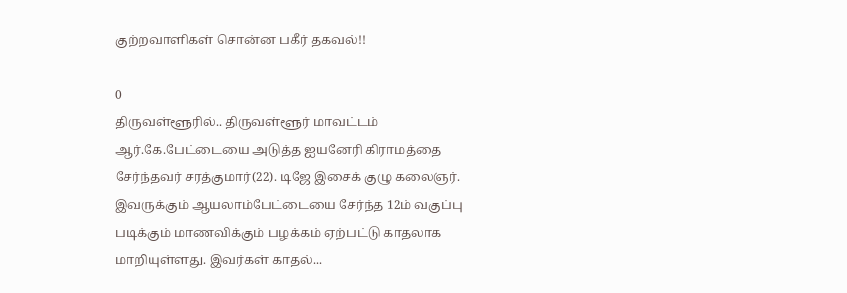குற்றவாளிகள் சொன்ன பகீர் தகவல்!!

0
திருவள்ளூரில்.. திருவள்ளூர் மாவட்டம் ஆர்.கே.பேட்டையை அடுத்த ஐயனேரி கிராமத்தை சேர்ந்தவர் சரத்குமார்(22). டிஜே இசைக் குழு கலைஞர். இவருக்கும் ஆயலாம்பேட்டையை சேர்ந்த 12ம் வகுப்பு படிக்கும் மாணவிக்கும் பழக்கம் ஏற்பட்டு காதலாக மாறியுள்ளது. இவர்கள் காதல்...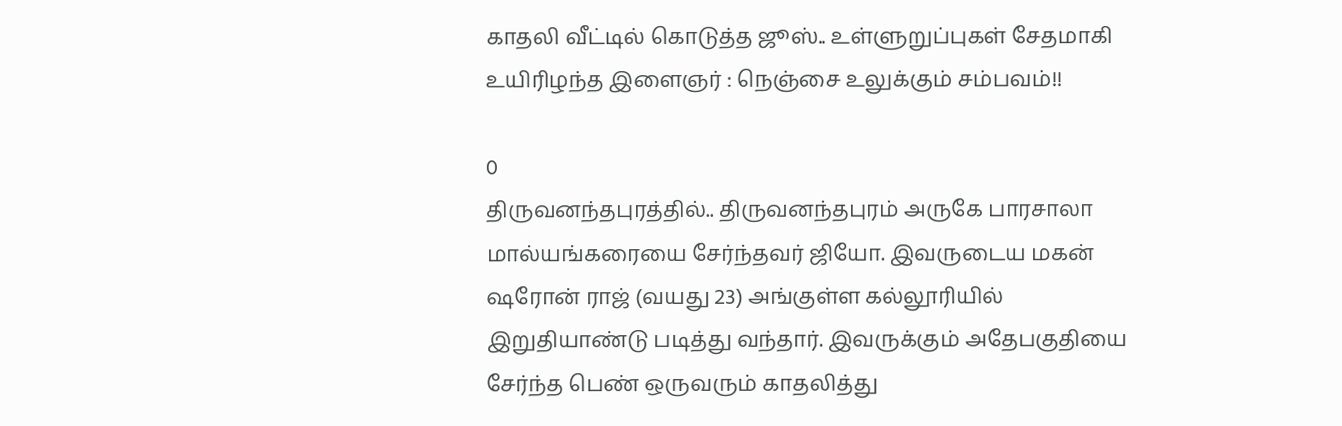காதலி வீட்டில் கொடுத்த ஜூஸ்.. உள்ளுறுப்புகள் சேதமாகி உயிரிழந்த இளைஞர் : நெஞ்சை உலுக்கும் சம்பவம்!!

0
திருவனந்தபுரத்தில்.. திருவனந்தபுரம் அருகே பாரசாலா மால்யங்கரையை சேர்ந்தவர் ஜியோ. இவருடைய மகன் ஷரோன் ராஜ் (வயது 23) அங்குள்ள கல்லூரியில் இறுதியாண்டு படித்து வந்தார். இவருக்கும் அதேபகுதியை சேர்ந்த பெண் ஒருவரும் காதலித்து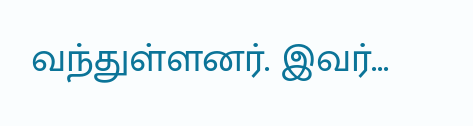வந்துள்ளனர். இவர்...